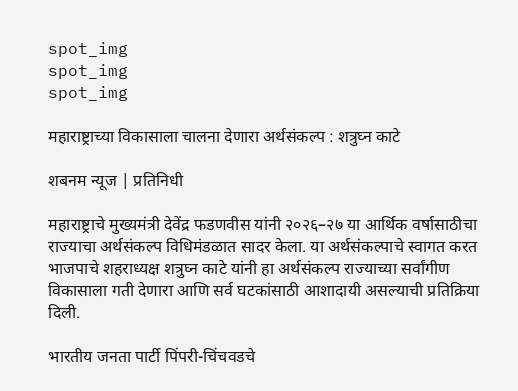spot_img
spot_img
spot_img

महाराष्ट्राच्या विकासाला चालना देणारा अर्थसंकल्प : शत्रुघ्न काटे

शबनम न्यूज | प्रतिनिधी

महाराष्ट्राचे मुख्यमंत्री देवेंद्र फडणवीस यांनी २०२६–२७ या आर्थिक वर्षासाठीचा राज्याचा अर्थसंकल्प विधिमंडळात सादर केला. या अर्थसंकल्पाचे स्वागत करत भाजपाचे शहराध्यक्ष शत्रुघ्न काटे यांनी हा अर्थसंकल्प राज्याच्या सर्वांगीण विकासाला गती देणारा आणि सर्व घटकांसाठी आशादायी असल्याची प्रतिक्रिया दिली.

भारतीय जनता पार्टी पिंपरी-चिंचवडचे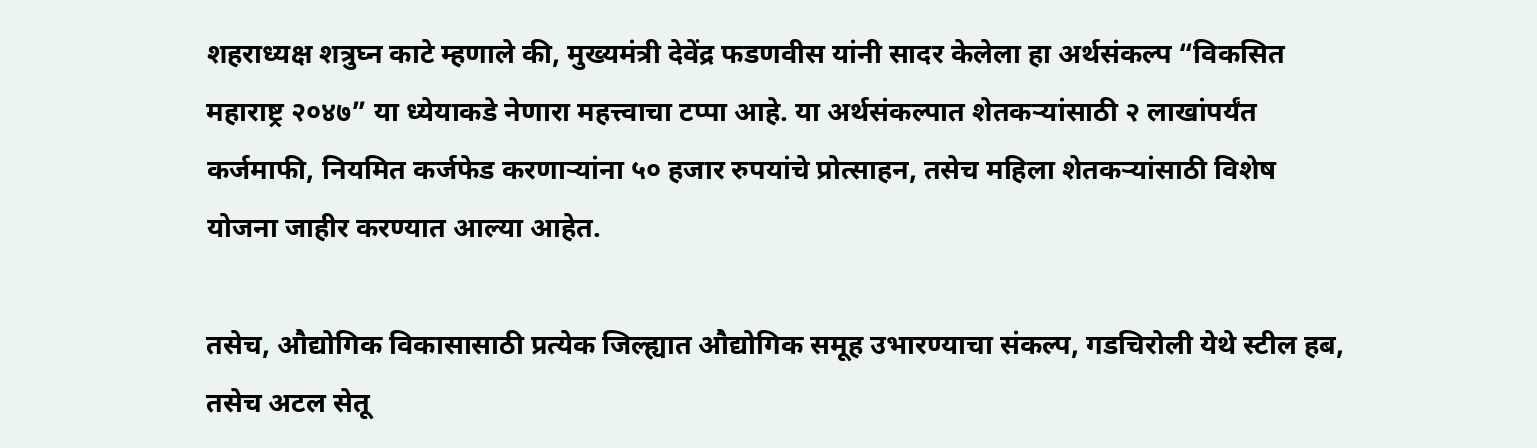शहराध्यक्ष शत्रुघ्न काटे म्हणाले की, मुख्यमंत्री देवेंद्र फडणवीस यांनी सादर केलेला हा अर्थसंकल्प “विकसित महाराष्ट्र २०४७” या ध्येयाकडे नेणारा महत्त्वाचा टप्पा आहे. या अर्थसंकल्पात शेतकऱ्यांसाठी २ लाखांपर्यंत कर्जमाफी, नियमित कर्जफेड करणाऱ्यांना ५० हजार रुपयांचे प्रोत्साहन, तसेच महिला शेतकऱ्यांसाठी विशेष योजना जाहीर करण्यात आल्या आहेत.

तसेच, औद्योगिक विकासासाठी प्रत्येक जिल्ह्यात औद्योगिक समूह उभारण्याचा संकल्प, गडचिरोली येथे स्टील हब, तसेच अटल सेतू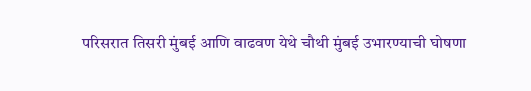परिसरात तिसरी मुंबई आणि वाढवण येथे चौथी मुंबई उभारण्याची घोषणा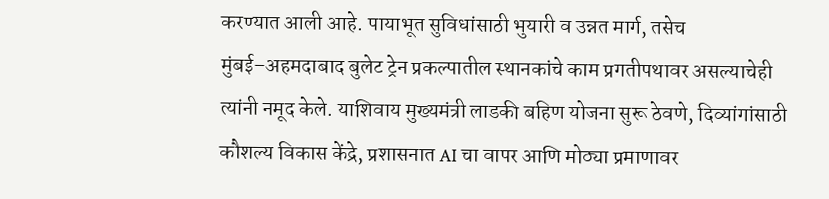करण्यात आली आहे. पायाभूत सुविधांसाठी भुयारी व उन्नत मार्ग, तसेच मुंबई–अहमदाबाद बुलेट ट्रेन प्रकल्पातील स्थानकांचे काम प्रगतीपथावर असल्याचेही त्यांनी नमूद केले. याशिवाय मुख्यमंत्री लाडकी बहिण योजना सुरू ठेवणे, दिव्यांगांसाठी कौशल्य विकास केंद्रे, प्रशासनात AI चा वापर आणि मोठ्या प्रमाणावर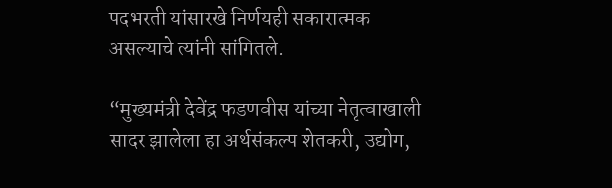पदभरती यांसारखे निर्णयही सकारात्मक असल्याचे त्यांनी सांगितले.

“मुख्यमंत्री देवेंद्र फडणवीस यांच्या नेतृत्वाखाली सादर झालेला हा अर्थसंकल्प शेतकरी, उद्योग,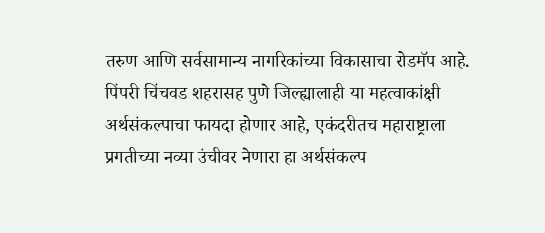तरुण आणि सर्वसामान्य नागरिकांच्या विकासाचा रोडमॅप आहे. पिंपरी चिंचवड शहरासह पुणे जिल्ह्यालाही या महत्वाकांक्षी अर्थसंकल्पाचा फायदा होणार आहे, एकंदरीतच महाराष्ट्राला प्रगतीच्या नव्या उंचीवर नेणारा हा अर्थसंकल्प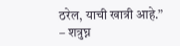ठरेल, याची खात्री आहे.”
– शत्रुघ्न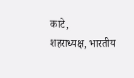काटे,
शहराध्यक्ष, भारतीय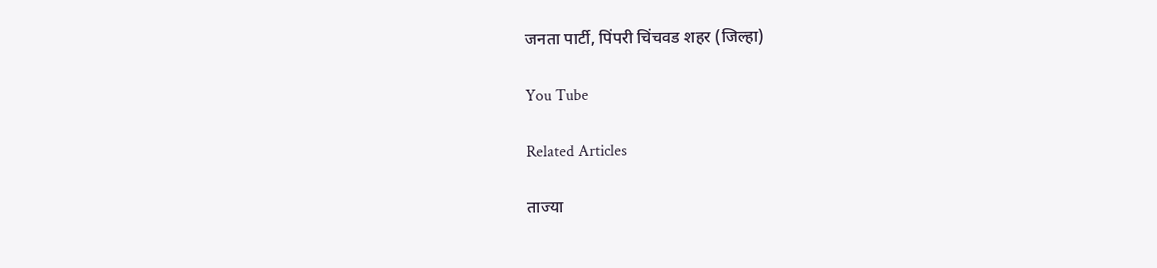जनता पार्टी, पिंपरी चिंचवड शहर (जिल्हा)

You Tube

Related Articles

ताज्या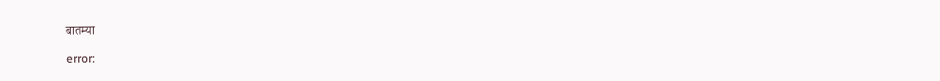बातम्या

error: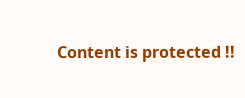Content is protected !!